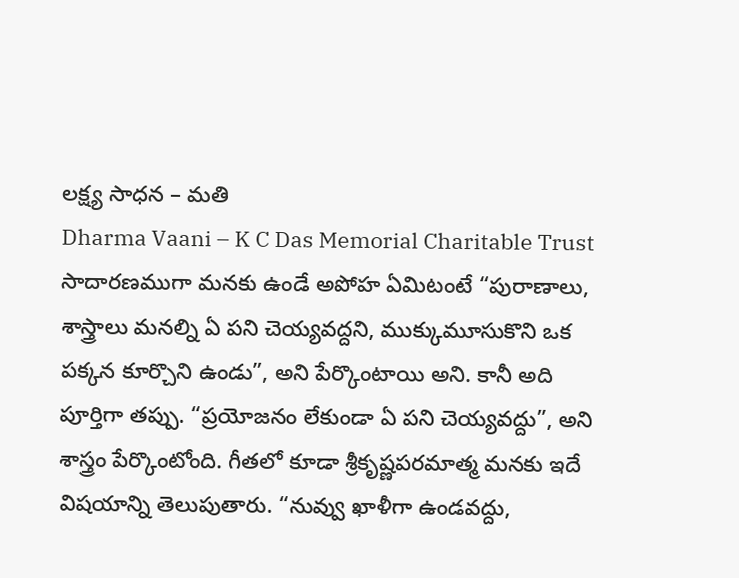లక్ష్య సాధన – మతి
Dharma Vaani – K C Das Memorial Charitable Trust
సాదారణముగా మనకు ఉండే అపోహ ఏమిటంటే “పురాణాలు, శాస్త్రాలు మనల్ని ఏ పని చెయ్యవద్దని, ముక్కుమూసుకొని ఒక పక్కన కూర్చొని ఉండు”, అని పేర్కొంటాయి అని. కానీ అది పూర్తిగా తప్పు. “ప్రయోజనం లేకుండా ఏ పని చెయ్యవద్దు”, అని శాస్త్రం పేర్కొంటోంది. గీతలో కూడా శ్రీకృష్ణపరమాత్మ మనకు ఇదే విషయాన్ని తెలుపుతారు. “నువ్వు ఖాళీగా ఉండవద్దు,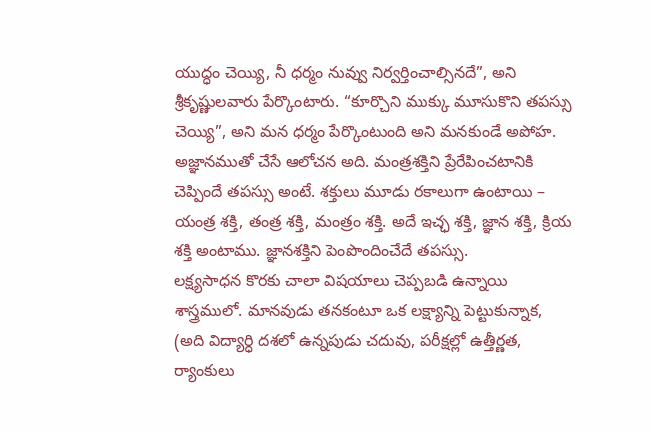యుద్ధం చెయ్యి, నీ ధర్మం నువ్వు నిర్వర్తించాల్సినదే”, అని శ్రీకృష్ణులవారు పేర్కొంటారు. “కూర్చొని ముక్కు మూసుకొని తపస్సు చెయ్యి”, అని మన ధర్మం పేర్కొంటుంది అని మనకుండే అపోహ. అజ్ఞానముతో చేసే ఆలోచన అది. మంత్రశక్తిని ప్రేరేపించటానికి చెప్పిందే తపస్సు అంటే. శక్తులు మూడు రకాలుగా ఉంటాయి – యంత్ర శక్తి, తంత్ర శక్తి, మంత్రం శక్తి. అదే ఇచ్ఛ శక్తి, జ్ఞాన శక్తి, క్రియ శక్తి అంటాము. జ్ఞానశక్తిని పెంపొందించేదే తపస్సు.
లక్ష్యసాధన కొరకు చాలా విషయాలు చెప్పబడి ఉన్నాయి శాస్త్రములో. మానవుడు తనకంటూ ఒక లక్ష్యాన్ని పెట్టుకున్నాక, (అది విద్యార్ధి దశలో ఉన్నపుడు చదువు, పరీక్షల్లో ఉత్తీర్ణత, ర్యాంకులు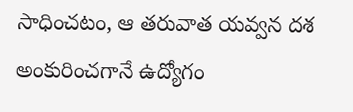సాధించటం, ఆ తరువాత యవ్వన దశ అంకురించగానే ఉద్యోగం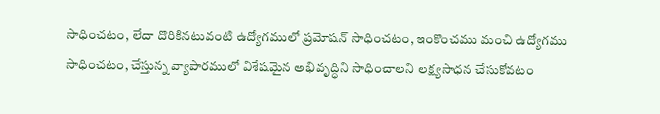సాధించటం, లేదా దొరికినటువంటి ఉద్యోగములో ప్రమోషన్ సాధించటం, ఇంకొంచము మంచి ఉద్యోగము సాధించటం, చేస్తున్న వ్యాపారములో విశేషమైన అభివృద్ధిని సాధించాలని లక్ష్యసాధన చేసుకోవటం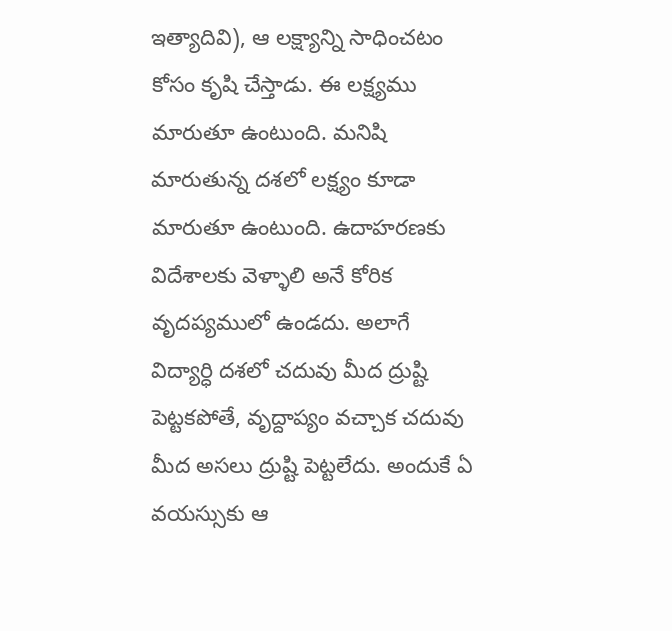ఇత్యాదివి), ఆ లక్ష్యాన్ని సాధించటం కోసం కృషి చేస్తాడు. ఈ లక్ష్యము మారుతూ ఉంటుంది. మనిషి మారుతున్న దశలో లక్ష్యం కూడా మారుతూ ఉంటుంది. ఉదాహరణకు విదేశాలకు వెళ్ళాలి అనే కోరిక వృదప్యములో ఉండదు. అలాగే విద్యార్ధి దశలో చదువు మీద ద్రుష్టి పెట్టకపోతే, వృద్దాప్యం వచ్చాక చదువు మీద అసలు ద్రుష్టి పెట్టలేదు. అందుకే ఏ వయస్సుకు ఆ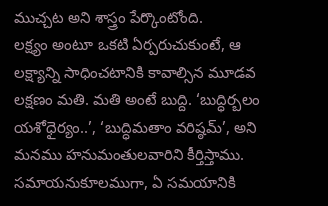ముచ్చట అని శాస్త్రం పేర్కొంటోంది.
లక్ష్యం అంటూ ఒకటి ఏర్పరుచుకుంటే, ఆ లక్ష్యాన్ని సాధించటానికి కావాల్సిన మూడవ లక్షణం మతి. మతి అంటే బుద్ది. ‘బుద్ధిర్బలం యశోధైర్యం..’, ‘బుద్ధిమతాం వరిష్ఠమ్’, అని మనము హనుమంతులవారిని కీర్తిస్తాము. సమాయనుకూలముగా, ఏ సమయానికి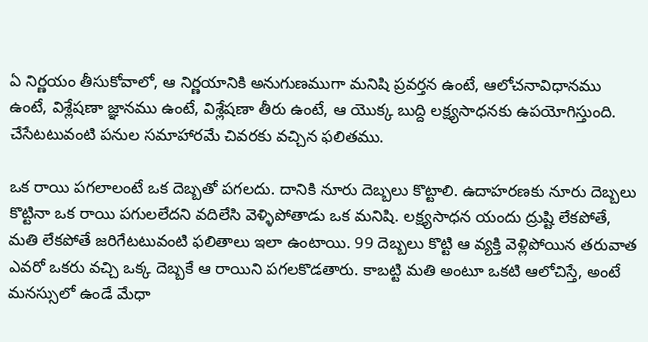ఏ నిర్ణయం తీసుకోవాలో, ఆ నిర్ణయానికి అనుగుణముగా మనిషి ప్రవర్తన ఉంటే, ఆలోచనావిధానము ఉంటే, విశ్లేషణా జ్ఞానము ఉంటే, విశ్లేషణా తీరు ఉంటే, ఆ యొక్క బుద్ది లక్ష్యసాధనకు ఉపయోగిస్తుంది. చేసేటటువంటి పనుల సమాహారమే చివరకు వచ్చిన ఫలితము.

ఒక రాయి పగలాలంటే ఒక దెబ్బతో పగలదు. దానికి నూరు దెబ్బలు కొట్టాలి. ఉదాహరణకు నూరు దెబ్బలు కొట్టినా ఒక రాయి పగులలేదని వదిలేసి వెళ్ళిపోతాడు ఒక మనిషి. లక్ష్యసాధన యందు ద్రుష్టి లేకపోతే, మతి లేకపోతే జరిగేటటువంటి ఫలితాలు ఇలా ఉంటాయి. 99 దెబ్బలు కొట్టి ఆ వ్యక్తి వెళ్లిపోయిన తరువాత ఎవరో ఒకరు వచ్చి ఒక్క దెబ్బకే ఆ రాయిని పగలకొడతారు. కాబట్టి మతి అంటూ ఒకటి ఆలోచిస్తే, అంటే మనస్సులో ఉండే మేధా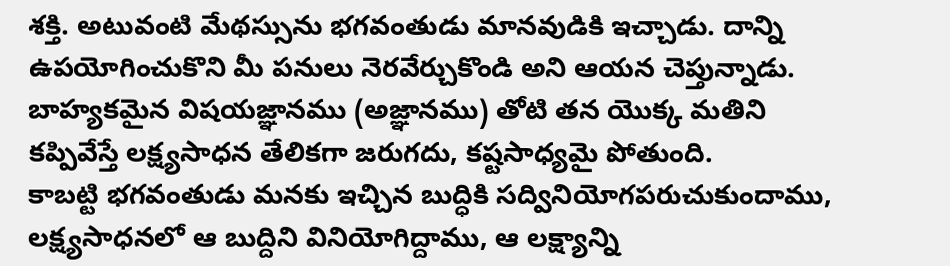శక్తి. అటువంటి మేథస్సును భగవంతుడు మానవుడికి ఇచ్చాడు. దాన్ని ఉపయోగించుకొని మీ పనులు నెరవేర్చుకొండి అని ఆయన చెప్తున్నాడు. బాహ్యకమైన విషయజ్ఞానము (అజ్ఞానము) తోటి తన యొక్క మతిని కప్పివేస్తే లక్ష్యసాధన తేలికగా జరుగదు, కష్టసాధ్యమై పోతుంది.
కాబట్టి భగవంతుడు మనకు ఇచ్చిన బుద్ధికి సద్వినియోగపరుచుకుందాము, లక్ష్యసాధనలో ఆ బుద్దిని వినియోగిద్దాము, ఆ లక్ష్యాన్ని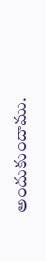అందుకుందాము.